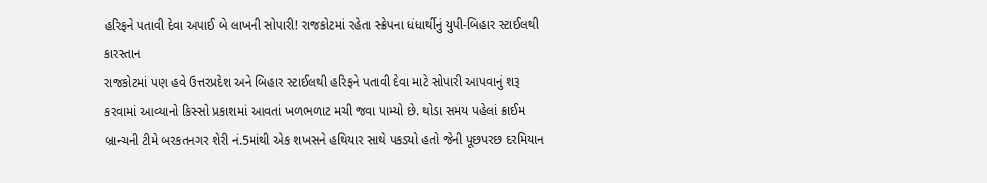હરિફને પતાવી દેવા અપાઈ બે લાખની સોપારી! રાજકોટમાં રહેતા સ્ક્રેપના ધંધાર્થીનું યુપી-બિહાર સ્ટાઈલથી કારસ્તાન
રાજકોટમાં પણ હવે ઉત્તરપ્રદેશ અને બિહાર સ્ટાઈલથી હરિફને પતાવી દેવા માટે સોપારી આપવાનું શરૂ કરવામાં આવ્યાનો કિસ્સો પ્રકાશમાં આવતાં ખળભળાટ મચી જવા પામ્યો છે. થોડા સમય પહેલાં ક્રાઈમ બ્રાન્ચની ટીમે બરકતનગર શેરી નં.5માંથી એક શખસને હથિયાર સાથે પકડ્યો હતો જેની પૂછપરછ દરમિયાન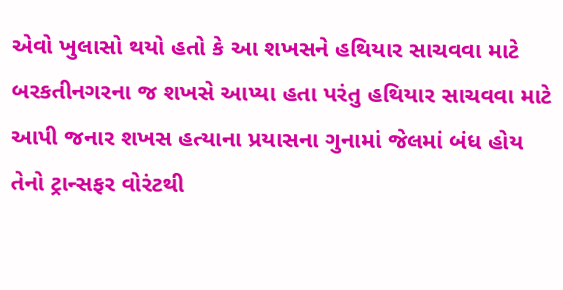એવો ખુલાસો થયો હતો કે આ શખસને હથિયાર સાચવવા માટે બરકતીનગરના જ શખસે આપ્યા હતા પરંતુ હથિયાર સાચવવા માટે આપી જનાર શખસ હત્યાના પ્રયાસના ગુનામાં જેલમાં બંધ હોય તેનો ટ્રાન્સફર વોરંટથી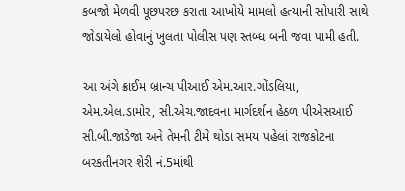કબજો મેળવી પૂછપરછ કરાતા આખોયે મામલો હત્યાની સોપારી સાથે જોડાયેલો હોવાનું ખુલતા પોલીસ પણ સ્તબ્ધ બની જવા પામી હતી.

આ અંગે ક્રાઈમ બ્રાન્ચ પીઆઈ એમ.આર.ગોંડલિયા, એમ.એલ.ડામોર, સી.એચ.જાદવના માર્ગદર્શન હેઠળ પીએસઆઈ સી.બી.જાડેજા અને તેમની ટીમે થોડા સમય પહેલાં રાજકોટના બરકતીનગર શેરી નં.5માંથી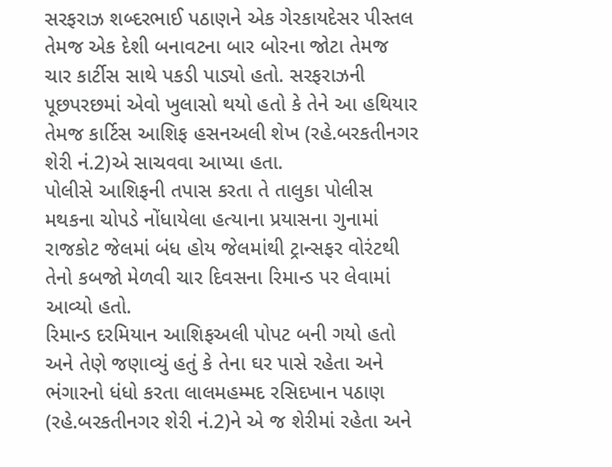સરફરાઝ શબ્દરભાઈ પઠાણને એક ગેરકાયદેસર પીસ્તલ તેમજ એક દેશી બનાવટના બાર બોરના જોટા તેમજ ચાર કાર્ટીસ સાથે પકડી પાડ્યો હતો. સરફરાઝની પૂછપરછમાં એવો ખુલાસો થયો હતો કે તેને આ હથિયાર તેમજ કાર્ટિસ આશિફ હસનઅલી શેખ (રહે.બરકતીનગર શેરી નં.2)એ સાચવવા આપ્યા હતા.
પોલીસે આશિફની તપાસ કરતા તે તાલુકા પોલીસ મથકના ચોપડે નોંધાયેલા હત્યાના પ્રયાસના ગુનામાં રાજકોટ જેલમાં બંધ હોય જેલમાંથી ટ્રાન્સફર વોરંટથી તેનો કબજો મેળવી ચાર દિવસના રિમાન્ડ પર લેવામાં આવ્યો હતો.
રિમાન્ડ દરમિયાન આશિફઅલી પોપટ બની ગયો હતો અને તેણે જણાવ્યું હતું કે તેના ઘર પાસે રહેતા અને ભંગારનો ધંધો કરતા લાલમહમ્મદ રસિદખાન પઠાણ (રહે.બરકતીનગર શેરી નં.2)ને એ જ શેરીમાં રહેતા અને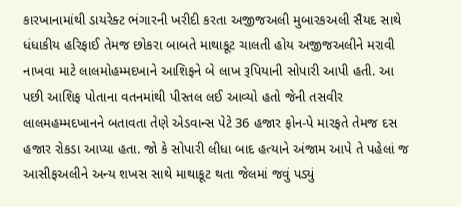કારખાનામાંથી ડાયરેક્ટ ભંગારની ખરીદી કરતા અજીજઅલી મુબારકઅલી સૈયદ સાથે ધંધાકીય હરિફાઈ તેમજ છોકરા બાબતે માથાકૂટ ચાલતી હોય અજીજઅલીને મરાવી નાખવા માટે લાલમોહમ્મદખાને આશિફને બે લાખ રૂપિયાની સોપારી આપી હતી. આ પછી આશિફ પોતાના વતનમાંથી પીસ્તલ લઈ આવ્યો હતો જેની તસવીર લાલમહમ્મદખાનને બતાવતા તેણે એડવાન્સ પેટે 36 હજાર ફોન-પે મારફતે તેમજ દસ હજાર રોકડા આપ્યા હતા. જો કે સોપારી લીધા બાદ હત્યાને અંજામ આપે તે પહેલાં જ આસીફઅલીને અન્ય શખસ સાથે માથાકૂટ થતા જેલમાં જવું પડ્યું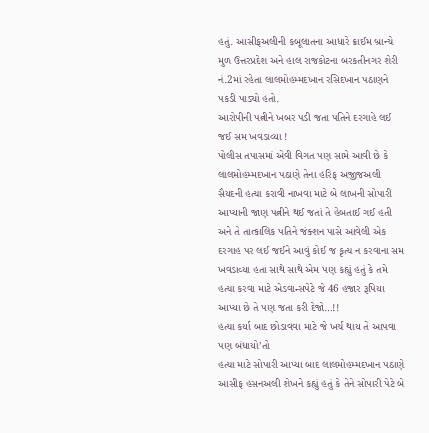હતું. આસીફઅલીની કબૂલાતના આધારે ક્રાઈમ બ્રાન્ચે મુળ ઉત્તરપ્રદેશ અને હાલ રાજકોટના બરકતીનગર શેરી નં.2માં રહેતા લાલમોહમ્મદખાન રસિદખાન પઠાણને પકડી પાડ્યો હતો.
આરોપીની પત્નીને ખબર પડી જતા પતિને દરગાહે લઈ જઈ સમ ખવડાવ્યા !
પોલીસ તપાસમાં એવી વિગત પણ સામે આવી છે કે લાલમોહમ્મદખાન પઠાણે તેના હરિફ અજીજઅલી સૈયદની હત્યા કરાવી નાખવા માટે બે લાખની સોપારી આપ્યાની જાણ પત્નીને થઈ જતાં તે હેબતાઈ ગઈ હતી અને તે તાત્કાલિક પતિને જંક્શન પાસે આવેલી એક દરગાહ પર લઈ જઈને આવું કોઈ જ કૃત્ય ન કરવાના સમ ખવડાવ્યા હતા સાથે સાથે એમ પણ કહ્યું હતું કે તમે હત્યા કરવા માટે એડવાન્સપેટે જે 46 હજાર રૂપિયા આપ્યા છે તે પણ જતા કરી દેજો…!!
હત્યા કર્યા બાદ છોડાવવા માટે જે ખર્ચ થાય તે આપવા પણ બંધાયો’તો
હત્યા માટે સોપારી આપ્યા બાદ લાલમોહમ્મદખાન પઠાણે આસીફ હસનઅલી શેખને કહ્યું હતું કે તેને સોપારી પેટે બે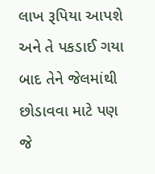લાખ રૂપિયા આપશે અને તે પકડાઈ ગયા બાદ તેને જેલમાંથી છોડાવવા માટે પણ જે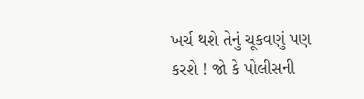ખર્ચ થશે તેનું ચૂકવણું પણ કરશે ! જો કે પોલીસની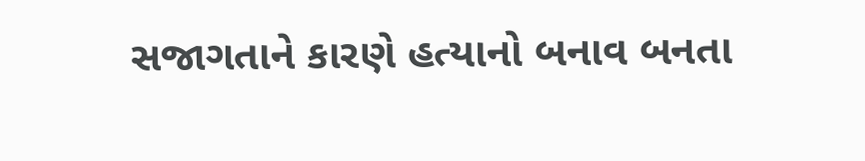સજાગતાને કારણે હત્યાનો બનાવ બનતા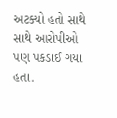અટક્યો હતો સાથે સાથે આરોપીઓ પણ પકડાઈ ગયા હતા.